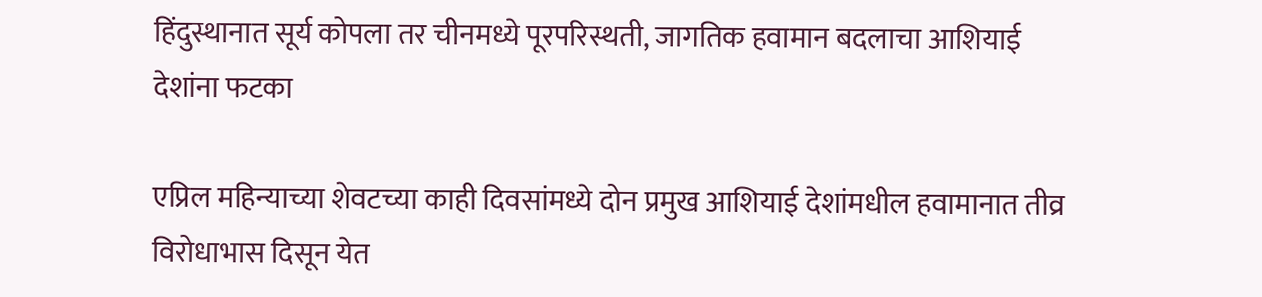हिंदुस्थानात सूर्य कोपला तर चीनमध्ये पूरपरिस्थती, जागतिक हवामान बदलाचा आशियाई देशांना फटका

एप्रिल महिन्याच्या शेवटच्या काही दिवसांमध्ये दोन प्रमुख आशियाई देशांमधील हवामानात तीव्र विरोधाभास दिसून येत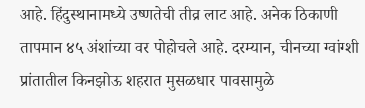आहे. हिंदुस्थानामध्ये उष्णतेची तीव्र लाट आहे. अनेक ठिकाणी तापमान ४५ अंशांच्या वर पोहोचले आहे. दरम्यान, चीनच्या ग्वांग्शी प्रांतातील किनझोऊ शहरात मुसळधार पावसामुळे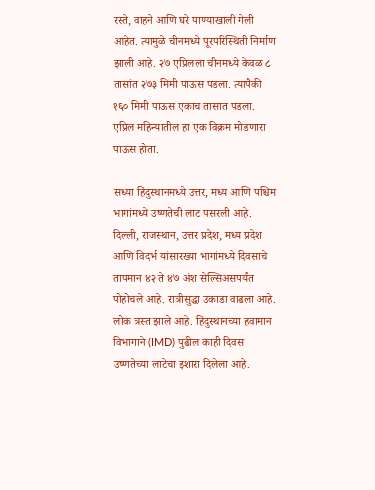रस्ते, वाहने आणि घरे पाण्याखाली गेली आहेत. त्यामुळे चीनमध्ये पूरपरिस्थिती निर्माण झाली आहे. २७ एप्रिलला चीनमध्ये केवळ ८ तासांत २७३ मिमी पाऊस पडला. त्यापैकी १६० मिमी पाऊस एकाच तासात पडला. एप्रिल महिन्यातील हा एक विक्रम मोडणारा पाऊस होता.

सध्या हिंदुस्थानमध्ये उत्तर, मध्य आणि पश्चिम भागांमध्ये उष्णतेची लाट पसरली आहे. दिल्ली, राजस्थान, उत्तर प्रदेश, मध्य प्रदेश आणि विदर्भ यांसारख्या भागांमध्ये दिवसाचे तापमान ४२ ते ४७ अंश सेल्सिअसपर्यंत पोहोचले आहे. रात्रीसुद्धा उकाडा वाढला आहे. लोक त्रस्त झाले आहे. हिंदुस्थानच्या हवामान विभागाने (IMD) पुढील काही दिवस उष्णतेच्या लाटेचा इशारा दिलेला आहे.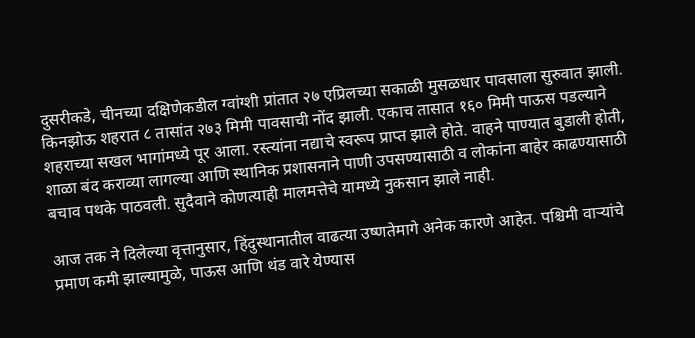दुसरीकडे, चीनच्या दक्षिणेकडील ग्वांग्शी प्रांतात २७ एप्रिलच्या सकाळी मुसळधार पावसाला सुरुवात झाली. किनझोऊ शहरात ८ तासांत २७३ मिमी पावसाची नोंद झाली. एकाच तासात १६० मिमी पाऊस पडल्याने शहराच्या सखल भागांमध्ये पूर आला. रस्त्यांना नद्याचे स्वरूप प्राप्त झाले होते. वाहने पाण्यात बुडाली होती, शाळा बंद कराव्या लागल्या आणि स्थानिक प्रशासनाने पाणी उपसण्यासाठी व लोकांना बाहेर काढण्यासाठी बचाव पथके पाठवली. सुदैवाने कोणत्याही मालमत्तेचे यामध्ये नुकसान झाले नाही.

आज तक ने दिलेल्या वृत्तानुसार, हिंदुस्थानातील वाढत्या उष्णतेमागे अनेक कारणे आहेत. पश्चिमी वाऱ्यांचे प्रमाण कमी झाल्यामुळे, पाऊस आणि थंड वारे येण्यास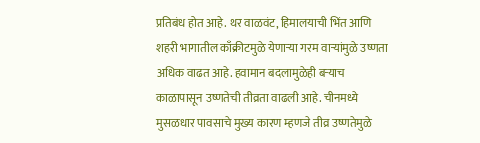प्रतिबंध होत आहे. थर वाळवंट, हिमालयाची भिंत आणि शहरी भागातील काँक्रीटमुळे येणाऱ्या गरम वाऱ्यांमुळे उष्णता अधिक वाढत आहे. हवामान बदलामुळेही बऱ्याच काळापासून उष्णतेची तीव्रता वाढली आहे. चीनमध्ये मुसळधार पावसाचे मुख्य कारण म्हणजे तीव्र उष्णतेमुळे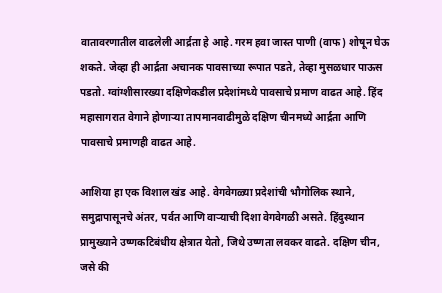वातावरणातील वाढलेली आर्द्रता हे आहे. गरम हवा जास्त पाणी (वाफ) शोषून घेऊ शकते. जेव्हा ही आर्द्रता अचानक पावसाच्या रूपात पडते, तेव्हा मुसळधार पाऊस पडतो. ग्वांग्शीसारख्या दक्षिणेकडील प्रदेशांमध्ये पावसाचे प्रमाण वाढत आहे. हिंद महासागरात वेगाने होणाऱ्या तापमानवाढीमुळे दक्षिण चीनमध्ये आर्द्रता आणि पावसाचे प्रमाणही वाढत आहे.

आशिया हा एक विशाल खंड आहे. वेगवेगळ्या प्रदेशांची भौगोलिक स्थाने, समुद्रापासूनचे अंतर, पर्वत आणि वाऱ्याची दिशा वेगवेगळी असते. हिंदुस्थान प्रामुख्याने उष्णकटिबंधीय क्षेत्रात येतो, जिथे उष्णता लवकर वाढते. दक्षिण चीन, जसे की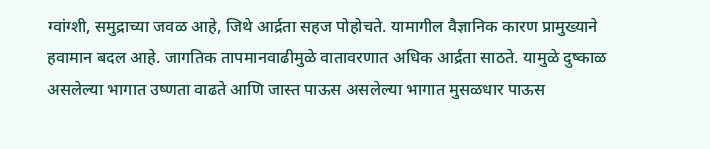ग्वांग्शी, समुद्राच्या जवळ आहे, जिथे आर्द्रता सहज पोहोचते. यामागील वैज्ञानिक कारण प्रामुख्याने हवामान बदल आहे. जागतिक तापमानवाढीमुळे वातावरणात अधिक आर्द्रता साठते. यामुळे दुष्काळ असलेल्या भागात उष्णता वाढते आणि जास्त पाऊस असलेल्या भागात मुसळधार पाऊस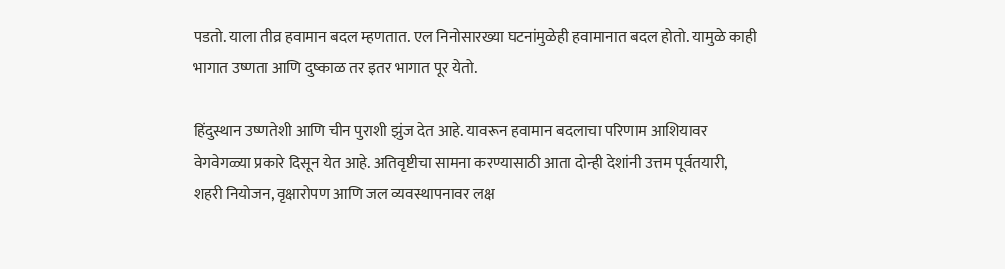पडतो. याला तीव्र हवामान बदल म्हणतात. एल निनोसारख्या घटनांमुळेही हवामानात बदल होतो. यामुळे काही भागात उष्णता आणि दुष्काळ तर इतर भागात पूर येतो.

हिंदुस्थान उष्णतेशी आणि चीन पुराशी झुंज देत आहे. यावरून हवामान बदलाचा परिणाम आशियावर वेगवेगळ्या प्रकारे दिसून येत आहे. अतिवृष्टीचा सामना करण्यासाठी आता दोन्ही देशांनी उत्तम पूर्वतयारी, शहरी नियोजन, वृक्षारोपण आणि जल व्यवस्थापनावर लक्ष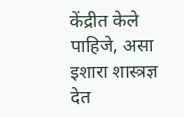केंद्रीत केले पाहिजे, असा इशारा शास्त्रज्ञ देत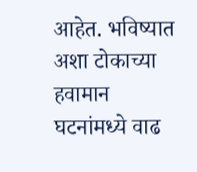आहेत. भविष्यात अशा टोकाच्या हवामान घटनांमध्ये वाढ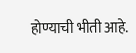होण्याची भीती आहे.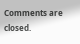Comments are closed.